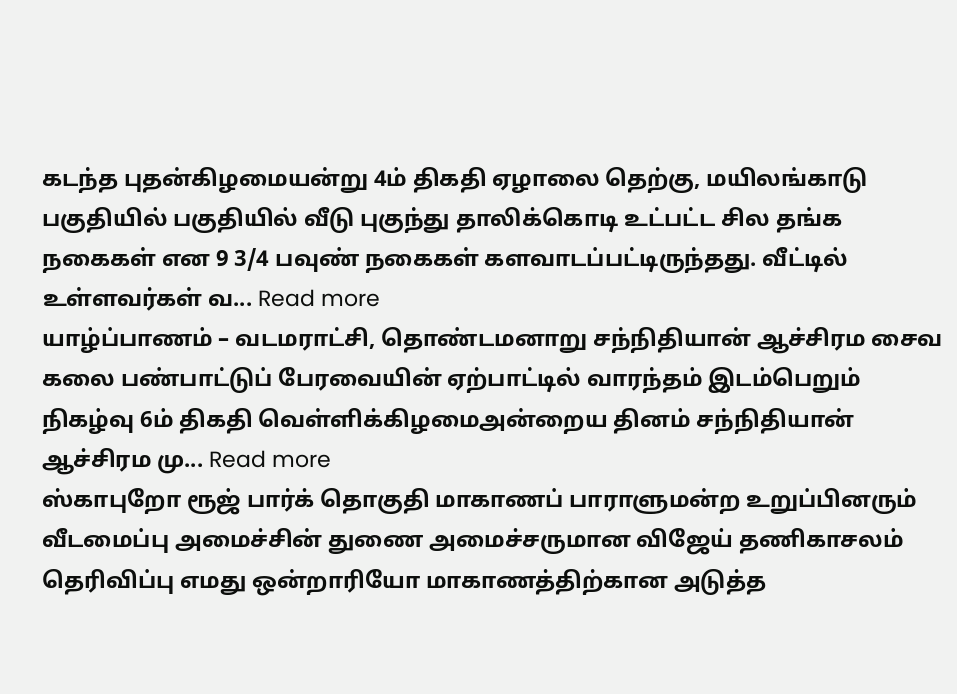கடந்த புதன்கிழமையன்று 4ம் திகதி ஏழாலை தெற்கு, மயிலங்காடு பகுதியில் பகுதியில் வீடு புகுந்து தாலிக்கொடி உட்பட்ட சில தங்க நகைகள் என 9 3/4 பவுண் நகைகள் களவாடப்பட்டிருந்தது. வீட்டில் உள்ளவர்கள் வ... Read more
யாழ்ப்பாணம் – வடமராட்சி, தொண்டமனாறு சந்நிதியான் ஆச்சிரம சைவ கலை பண்பாட்டுப் பேரவையின் ஏற்பாட்டில் வாரந்தம் இடம்பெறும் நிகழ்வு 6ம் திகதி வெள்ளிக்கிழமைஅன்றைய தினம் சந்நிதியான் ஆச்சிரம மு... Read more
ஸ்காபுறோ ரூஜ் பார்க் தொகுதி மாகாணப் பாராளுமன்ற உறுப்பினரும் வீடமைப்பு அமைச்சின் துணை அமைச்சருமான விஜேய் தணிகாசலம் தெரிவிப்பு எமது ஒன்றாரியோ மாகாணத்திற்கான அடுத்த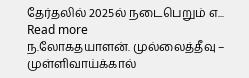தேர்தலில் 2025ல் நடைபெறும் எ... Read more
ந.லோகதயாளன். முல்லைத்தீவு – முள்ளிவாய்க்கால்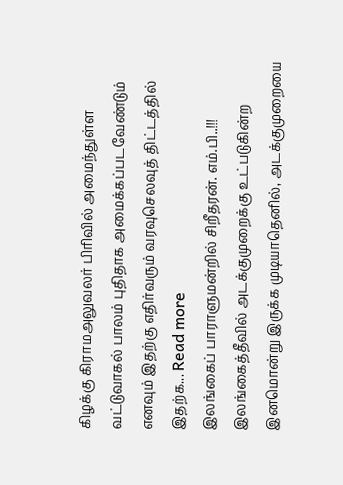கிழக்கு கிராமஅலுவலர் பிரிவில் அமைந்துள்ள வட்டுவாகல் பாலம் புதிதாக அமைக்கப்படவேண்டும் எனவும் இதற்கு எதிர்வரும் வரவுசெலவுத் திட்டத்தில் இதற்க... Read more
இலங்கைப் பாராளுமன்றில் சிறீதரன். எம்.பி..!!! இலங்கைத்தீவில் அடக்குமுறைக்கு உட்படுகின்ற இனமொன்று இருக்க முடியாதெனில், அடக்குமுறையை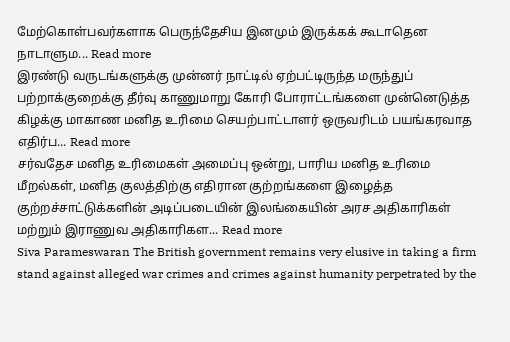மேற்கொள்பவர்களாக பெருந்தேசிய இனமும் இருக்கக் கூடாதென நாடாளும... Read more
இரண்டு வருடங்களுக்கு முன்னர் நாட்டில் ஏற்பட்டிருந்த மருந்துப் பற்றாக்குறைக்கு தீர்வு காணுமாறு கோரி போராட்டங்களை முன்னெடுத்த கிழக்கு மாகாண மனித உரிமை செயற்பாட்டாளர் ஒருவரிடம் பயங்கரவாத எதிர்ப... Read more
சர்வதேச மனித உரிமைகள் அமைப்பு ஒன்று, பாரிய மனித உரிமை மீறல்கள், மனித குலத்திற்கு எதிரான குற்றங்களை இழைத்த குற்றச்சாட்டுக்களின் அடிப்படையின் இலங்கையின் அரச அதிகாரிகள் மற்றும் இராணுவ அதிகாரிகள... Read more
Siva Parameswaran The British government remains very elusive in taking a firm stand against alleged war crimes and crimes against humanity perpetrated by the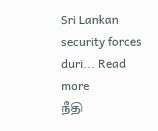Sri Lankan security forces duri... Read more
நீதி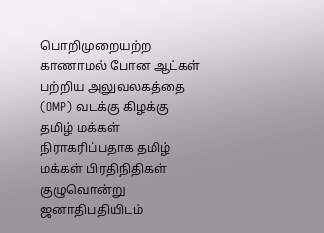பொறிமுறையற்ற காணாமல் போன ஆட்கள் பற்றிய அலுவலகத்தை (OMP) வடக்கு கிழக்கு தமிழ் மக்கள் நிராகரிப்பதாக தமிழ் மக்கள் பிரதிநிதிகள் குழுவொன்று ஜனாதிபதியிடம்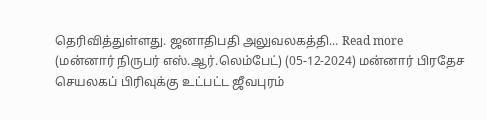தெரிவித்துள்ளது. ஜனாதிபதி அலுவலகத்தி... Read more
(மன்னார் நிருபர் எஸ்.ஆர்.லெம்பேட்) (05-12-2024) மன்னார் பிரதேச செயலகப் பிரிவுக்கு உட்பட்ட ஜீவபுரம்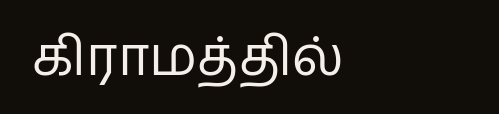கிராமத்தில்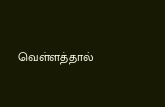வெள்ளத்தால்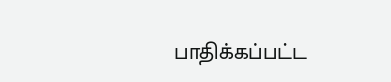பாதிக்கப்பட்ட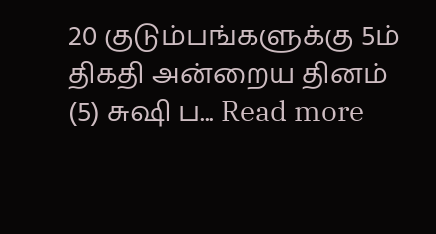20 குடும்பங்களுக்கு 5ம் திகதி அன்றைய தினம் (5) சுஷி ப... Read more